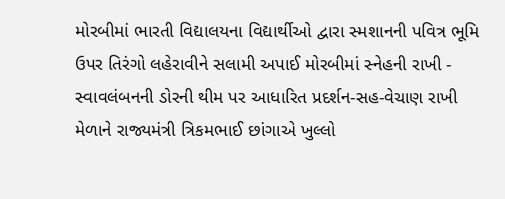મોરબીમાં ભારતી વિદ્યાલયના વિદ્યાર્થીઓ દ્વારા સ્મશાનની પવિત્ર ભૂમિ ઉપર તિરંગો લહેરાવીને સલામી અપાઈ મોરબીમાં સ્નેહની રાખી - સ્વાવલંબનની ડોરની થીમ પર આધારિત પ્રદર્શન-સહ-વેચાણ રાખી મેળાને રાજ્યમંત્રી ત્રિકમભાઈ છાંગાએ ખુલ્લો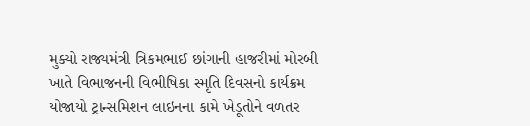મુક્યો રાજ્યમંત્રી ત્રિકમભાઈ છાંગાની હાજરીમાં મોરબી ખાતે વિભાજનની વિભીષિકા સ્મૃતિ દિવસનો કાર્યક્રમ યોજાયો ટ્રાન્સમિશન લાઇનના કામે ખેડૂતોને વળતર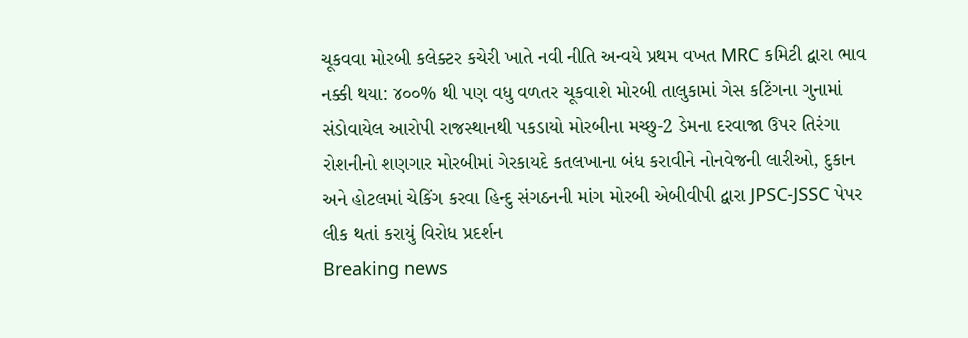ચૂકવવા મોરબી કલેક્ટર કચેરી ખાતે નવી નીતિ અન્વયે પ્રથમ વખત MRC કમિટી દ્વારા ભાવ નક્કી થયા: ૪૦૦% થી પણ વધુ વળતર ચૂકવાશે મોરબી તાલુકામાં ગેસ કટિંગના ગુનામાં સંડોવાયેલ આરોપી રાજસ્થાનથી પકડાયો મોરબીના મચ્છુ-2 ડેમના દરવાજા ઉપર તિરંગા રોશનીનો શણગાર મોરબીમાં ગેરકાયદે કતલખાના બંધ કરાવીને નોનવેજની લારીઓ, દુકાન અને હોટલમાં ચેકિંગ કરવા હિન્દુ સંગઠનની માંગ મોરબી એબીવીપી દ્વારા JPSC-JSSC પેપર લીક થતાં કરાયું વિરોધ પ્રદર્શન
Breaking news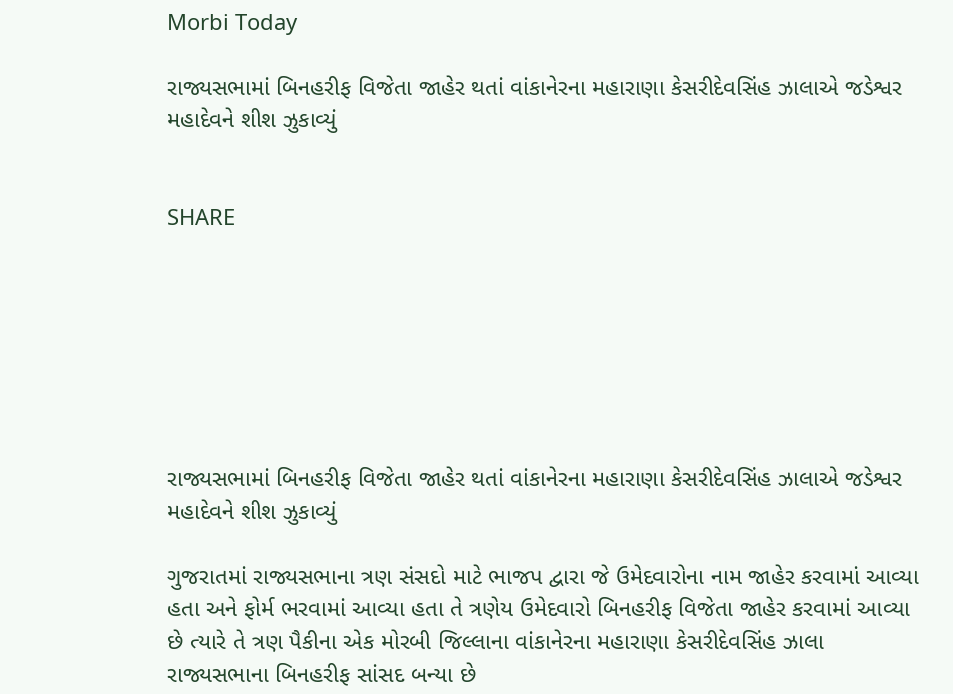Morbi Today

રાજ્યસભામાં બિનહરીફ વિજેતા જાહેર થતાં વાંકાનેરના મહારાણા કેસરીદેવસિંહ ઝાલાએ જડેશ્વર મહાદેવને શીશ ઝુકાવ્યું


SHARE







રાજ્યસભામાં બિનહરીફ વિજેતા જાહેર થતાં વાંકાનેરના મહારાણા કેસરીદેવસિંહ ઝાલાએ જડેશ્વર મહાદેવને શીશ ઝુકાવ્યું

ગુજરાતમાં રાજ્યસભાના ત્રણ સંસદો માટે ભાજપ દ્વારા જે ઉમેદવારોના નામ જાહેર કરવામાં આવ્યા હતા અને ફોર્મ ભરવામાં આવ્યા હતા તે ત્રણેય ઉમેદવારો બિનહરીફ વિજેતા જાહેર કરવામાં આવ્યા છે ત્યારે તે ત્રણ પૈકીના એક મોરબી જિલ્લાના વાંકાનેરના મહારાણા કેસરીદેવસિંહ ઝાલા રાજ્યસભાના બિનહરીફ સાંસદ બન્યા છે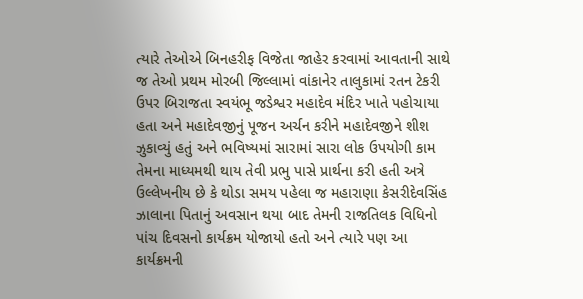ત્યારે તેઓએ બિનહરીફ વિજેતા જાહેર કરવામાં આવતાની સાથે જ તેઓ પ્રથમ મોરબી જિલ્લામાં વાંકાનેર તાલુકામાં રતન ટેકરી ઉપર બિરાજતા સ્વયંભૂ જડેશ્વર મહાદેવ મંદિર ખાતે પહોચાયા હતા અને મહાદેવજીનું પૂજન અર્ચન કરીને મહાદેવજીને શીશ ઝુકાવ્યું હતું અને ભવિષ્યમાં સારામાં સારા લોક ઉપયોગી કામ તેમના માધ્યમથી થાય તેવી પ્રભુ પાસે પ્રાર્થના કરી હતી અત્રે ઉલ્લેખનીય છે કે થોડા સમય પહેલા જ મહારાણા કેસરીદેવસિંહ ઝાલાના પિતાનું અવસાન થયા બાદ તેમની રાજતિલક વિધિનો પાંચ દિવસનો કાર્યક્રમ યોજાયો હતો અને ત્યારે પણ આ કાર્યક્રમની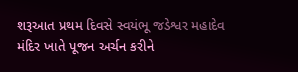શરૂઆત પ્રથમ દિવસે સ્વયંભૂ જડેશ્વર મહાદેવ મંદિર ખાતે પૂજન અર્ચન કરીને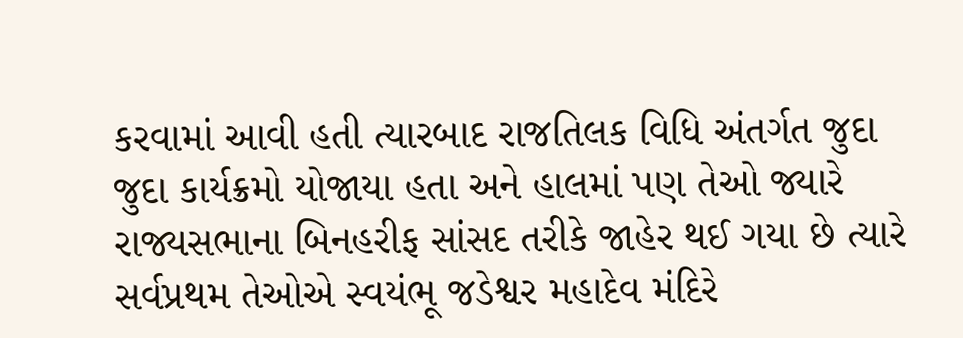કરવામાં આવી હતી ત્યારબાદ રાજતિલક વિધિ અંતર્ગત જુદા જુદા કાર્યક્રમો યોજાયા હતા અને હાલમાં પણ તેઓ જ્યારે રાજ્યસભાના બિનહરીફ સાંસદ તરીકે જાહેર થઈ ગયા છે ત્યારે સર્વપ્રથમ તેઓએ સ્વયંભૂ જડેશ્વર મહાદેવ મંદિરે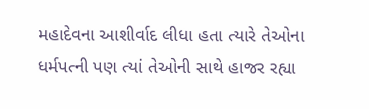મહાદેવના આશીર્વાદ લીધા હતા ત્યારે તેઓના ધર્મપત્ની પણ ત્યાં તેઓની સાથે હાજર રહ્યા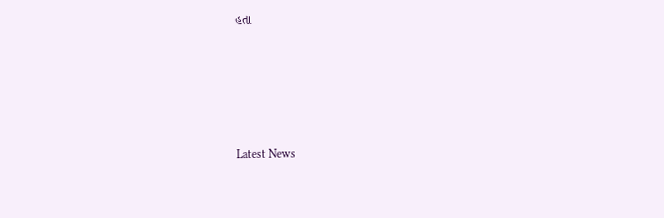હતા






Latest News